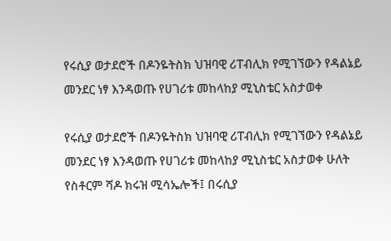የሩሲያ ወታደሮች በዶንዬትስክ ህዝባዊ ሪፐብሊክ የሚገኘውን የዳልኔይ መንደር ነፃ እንዳወጡ የሀገሪቱ መከላከያ ሚኒስቴር አስታወቀ

የሩሲያ ወታደሮች በዶንዬትስክ ህዝባዊ ሪፐብሊክ የሚገኘውን የዳልኔይ መንደር ነፃ እንዳወጡ የሀገሪቱ መከላከያ ሚኒስቴር አስታወቀ ሁለት የስቶርም ሻዶ ክሩዝ ሚሳኤሎች፤ በሩሲያ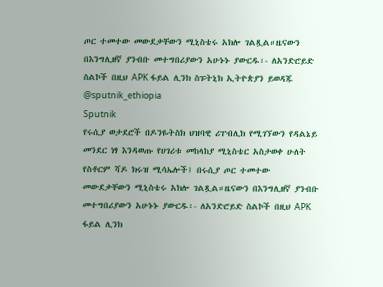ጦር ተመተው መውደቃቸውን ሚኒስቴሩ አክሎ ገልጿል።ዜናውን በእንግሊዘኛ ያንብቡ መተግበሪያውን አሁኑኑ ያውርዱ፡- ለአንድሮይድ ስልኮች በዚህ APK ፋይል ሊንክ ስፑትኒክ ኢትዮጵያን ይወዳጁ @sputnik_ethiopia
Sputnik
የሩሲያ ወታደሮች በዶንዬትስክ ህዝባዊ ሪፐብሊክ የሚገኘውን የዳልኔይ መንደር ነፃ እንዳወጡ የሀገሪቱ መከላከያ ሚኒስቴር አስታወቀ ሁለት የስቶርም ሻዶ ክሩዝ ሚሳኤሎች፤ በሩሲያ ጦር ተመተው መውደቃቸውን ሚኒስቴሩ አክሎ ገልጿል።ዜናውን በእንግሊዘኛ ያንብቡ መተግበሪያውን አሁኑኑ ያውርዱ፡- ለአንድሮይድ ስልኮች በዚህ APK  ፋይል ሊንክ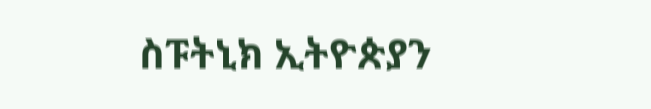ስፑትኒክ ኢትዮጵያን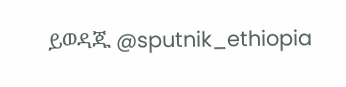ይወዳጁ @sputnik_ethiopia